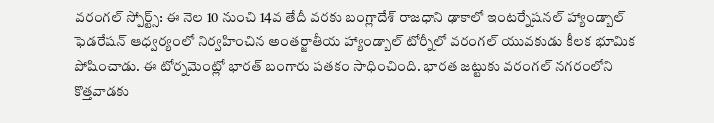వరంగల్ స్పోర్ట్స్: ఈ నెల 10 నుంచి 14వ తేదీ వరకు బంగ్లాదేశ్ రాజధాని ఢాకాలో ఇంటర్నేషనల్ హ్యాండ్బాల్ ఫెడరేషన్ ఆధ్వర్యంలో నిర్వహించిన అంతర్జాతీయ హ్యాండ్బాల్ టోర్నీలో వరంగల్ యువకుడు కీలక భూమిక పోషించాడు. ఈ టోర్నమెంట్లో భారత్ బంగారు పతకం సాధించింది. భారత జట్టుకు వరంగల్ నగరంలోని కొత్తవాడకు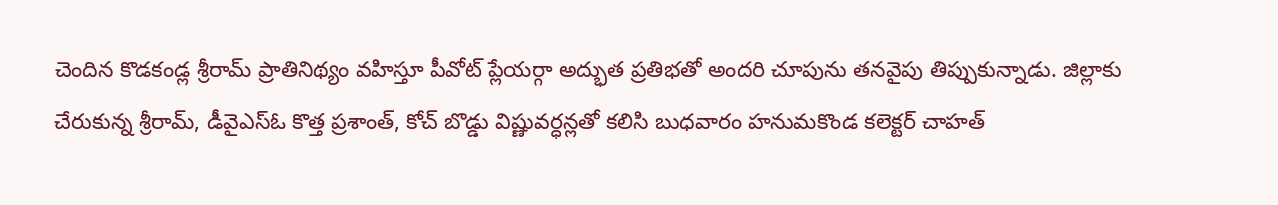చెందిన కొడకండ్ల శ్రీరామ్ ప్రాతినిథ్యం వహిస్తూ పీవోట్ ప్లేయర్గా అద్భుత ప్రతిభతో అందరి చూపును తనవైపు తిప్పుకున్నాడు. జిల్లాకు చేరుకున్న శ్రీరామ్, డీవైఎస్ఓ కొత్త ప్రశాంత్, కోచ్ బొడ్డు విష్ణువర్ధన్లతో కలిసి బుధవారం హనుమకొండ కలెక్టర్ చాహత్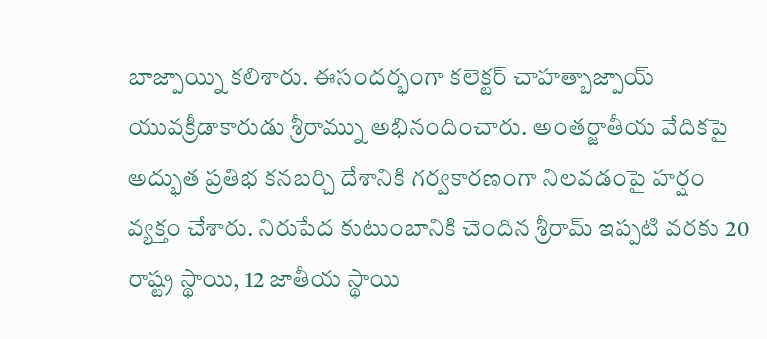బాజ్పాయ్ని కలిశారు. ఈసందర్భంగా కలెక్టర్ చాహత్బాజ్పాయ్ యువక్రీడాకారుడు శ్రీరామ్ను అభినందించారు. అంతర్జాతీయ వేదికపై అద్భుత ప్రతిభ కనబర్చి దేశానికి గర్వకారణంగా నిలవడంపై హర్షం వ్యక్తం చేశారు. నిరుపేద కుటుంబానికి చెందిన శ్రీరామ్ ఇప్పటి వరకు 20 రాష్ట్ర స్థాయి, 12 జాతీయ స్థాయి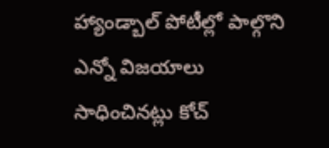హ్యాండ్బాల్ పోటీల్లో పాల్గొని ఎన్నో విజయాలు సాధించినట్లు కోచ్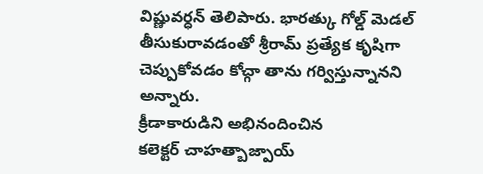విష్ణువర్ధన్ తెలిపారు. భారత్కు గోల్డ్ మెడల్ తీసుకురావడంతో శ్రీరామ్ ప్రత్యేక కృషిగా చెప్పుకోవడం కోచ్గా తాను గర్విస్తున్నానని అన్నారు.
క్రీడాకారుడిని అభినందించిన
కలెక్టర్ చాహత్బాజ్పాయ్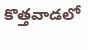కొత్తవాడలో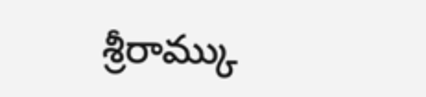శ్రీరామ్కు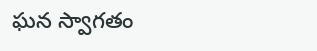ఘన స్వాగతం